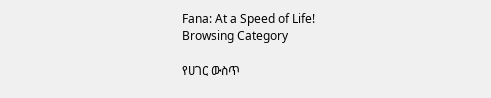Fana: At a Speed of Life!
Browsing Category

የሀገር ውስጥ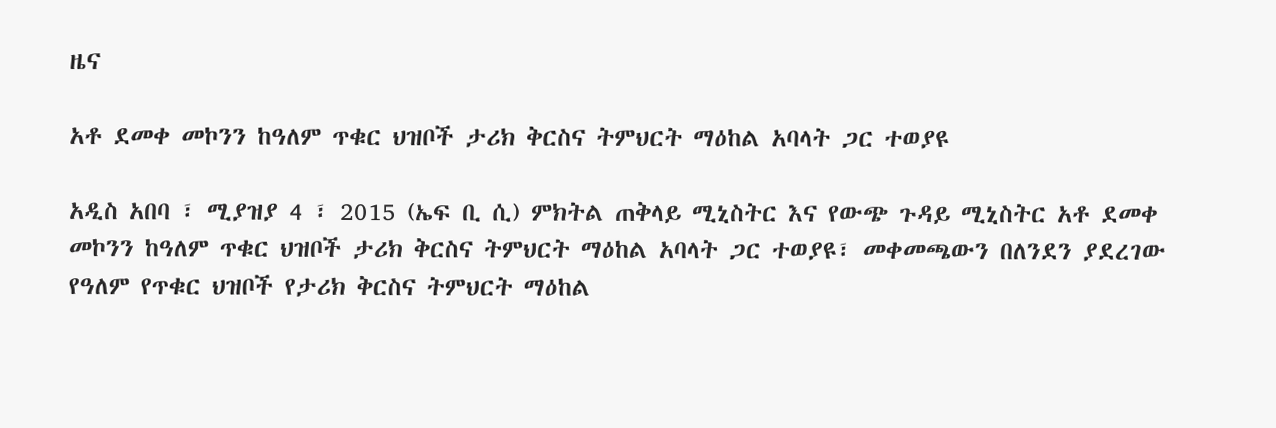ዜና

አቶ ደመቀ መኮንን ከዓለም ጥቁር ህዝቦች ታሪክ ቅርስና ትምህርት ማዕከል አባላት ጋር ተወያዩ

አዲስ አበባ ፣ ሚያዝያ 4 ፣ 2015 (ኤፍ ቢ ሲ) ምክትል ጠቅላይ ሚኒስትር እና የውጭ ጉዳይ ሚኒስትር አቶ ደመቀ መኮንን ከዓለም ጥቁር ህዝቦች ታሪክ ቅርስና ትምህርት ማዕከል አባላት ጋር ተወያዩ፣ መቀመጫውን በለንደን ያደረገው የዓለም የጥቁር ህዝቦች የታሪክ ቅርስና ትምህርት ማዕከል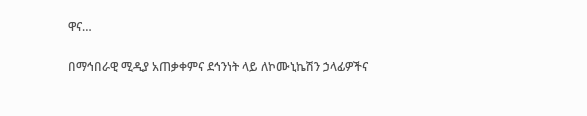ዋና…

በማኅበራዊ ሚዲያ አጠቃቀምና ደኅንነት ላይ ለኮሙኒኬሽን ኃላፊዎችና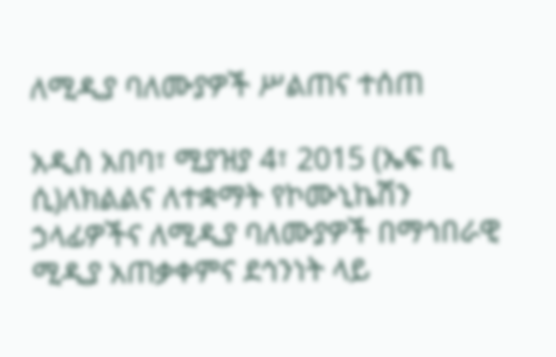ለሚዲያ ባለሙያዎች ሥልጠና ተሰጠ

አዲስ አበባ፣ ሚያዝያ 4፣ 2015 (ኤፍ ቢ ሲ)ለክልልና ለተቋማት የኮሙኒኬሽን ኃላፊዎችና ለሚዲያ ባለሙያዎች በማኅበራዊ ሚዲያ አጠቃቀምና ደኅንነት ላይ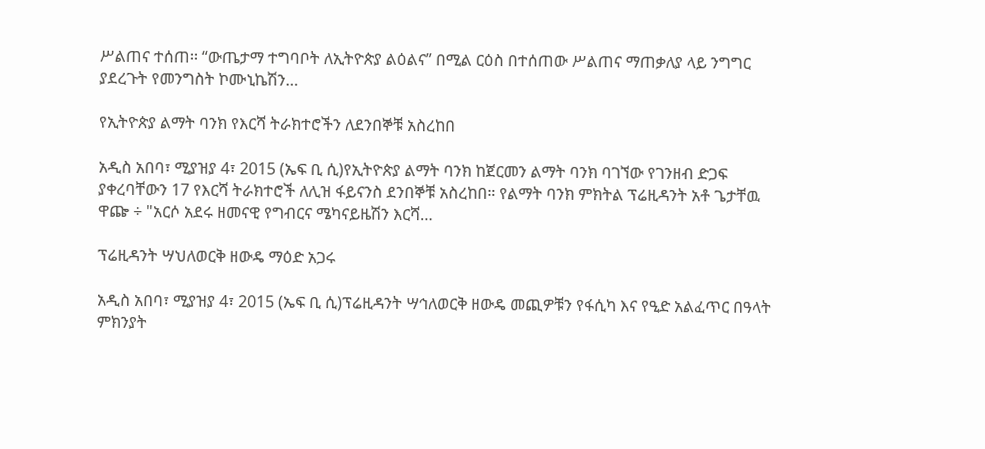ሥልጠና ተሰጠ፡፡ “ውጤታማ ተግባቦት ለኢትዮጵያ ልዕልና” በሚል ርዕስ በተሰጠው ሥልጠና ማጠቃለያ ላይ ንግግር ያደረጉት የመንግስት ኮሙኒኬሽን…

የኢትዮጵያ ልማት ባንክ የእርሻ ትራክተሮችን ለደንበኞቹ አስረከበ

አዲስ አበባ፣ ሚያዝያ 4፣ 2015 (ኤፍ ቢ ሲ)የኢትዮጵያ ልማት ባንክ ከጀርመን ልማት ባንክ ባገኘው የገንዘብ ድጋፍ ያቀረባቸውን 17 የእርሻ ትራክተሮች ለሊዝ ፋይናንስ ደንበኞቹ አስረከበ። የልማት ባንክ ምክትል ፕሬዚዳንት አቶ ጌታቸዉ ዋጬ ÷ "አርሶ አደሩ ዘመናዊ የግብርና ሜካናይዜሽን እርሻ…

ፕሬዚዳንት ሣህለወርቅ ዘውዴ ማዕድ አጋሩ

አዲስ አበባ፣ ሚያዝያ 4፣ 2015 (ኤፍ ቢ ሲ)ፕሬዚዳንት ሣኅለወርቅ ዘውዴ መጪዎቹን የፋሲካ እና የዒድ አልፈጥር በዓላት ምክንያት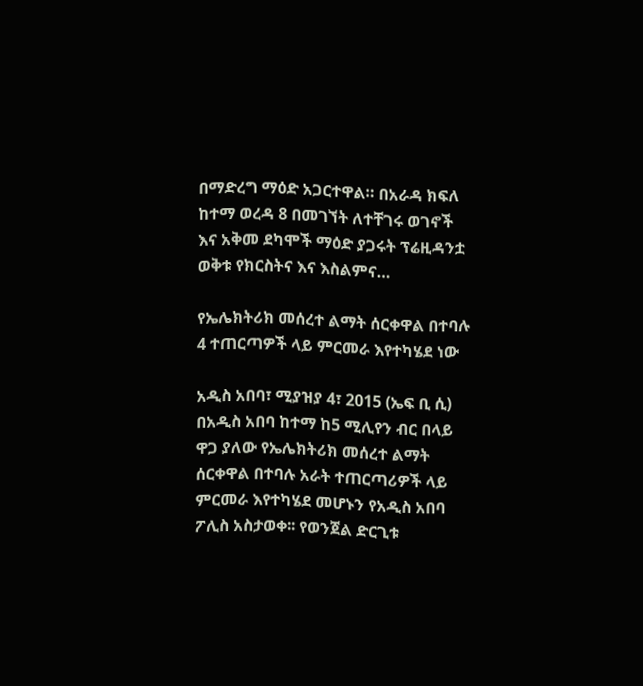በማድረግ ማዕድ አጋርተዋል። በአራዳ ክፍለ ከተማ ወረዳ 8 በመገኘት ለተቸገሩ ወገኖች እና አቅመ ደካሞች ማዕድ ያጋሩት ፕሬዚዳንቷ ወቅቱ የክርስትና እና እስልምና…

የኤሌክትሪክ መሰረተ ልማት ሰርቀዋል በተባሉ 4 ተጠርጣዎች ላይ ምርመራ እየተካሄደ ነው

አዲስ አበባ፣ ሚያዝያ 4፣ 2015 (ኤፍ ቢ ሲ) በአዲስ አበባ ከተማ ከ5 ሚሊየን ብር በላይ ዋጋ ያለው የኤሌክትሪክ መሰረተ ልማት ሰርቀዋል በተባሉ አራት ተጠርጣሪዎች ላይ ምርመራ እየተካሄደ መሆኑን የአዲስ አበባ ፖሊስ አስታወቀ፡፡ የወንጀል ድርጊቱ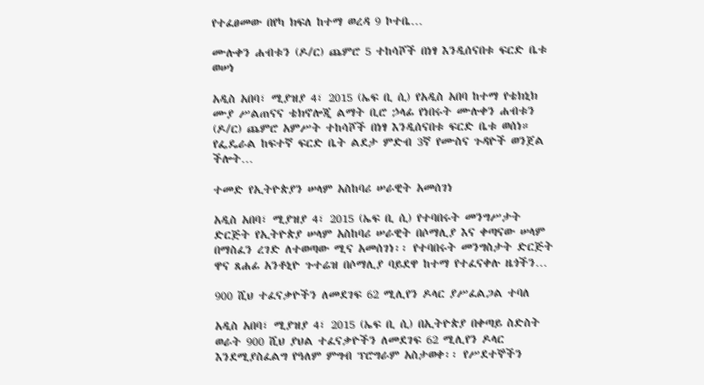የተፈፀመው በየካ ክፍለ ከተማ ወረዳ 9 ኮተቤ…

ሙሉቀን ሐብቱን (ዶ/ር) ጨምሮ 5 ተከሳሾች በነፃ እንዲሰናበቱ ፍርድ ቤቱ ወሠነ

አዲስ አበባ፣ ሚያዝያ 4፣ 2015 (ኤፍ ቢ ሲ) የአዲስ አበባ ከተማ የቴክኒክ ሙያ ሥልጠናና ቴክኖሎጂ ልማት ቢሮ ኃላፊ የነበሩት ሙሉቀን ሐብቱን (ዶ/ር) ጨምሮ አምሥት ተከሳሾች በነፃ እንዲሰናበቱ ፍርድ ቤቱ ወሰነ። የፌዴራል ከፍተኛ ፍርድ ቤት ልደታ ምድብ 3ኛ የሙስና ጉዳዮች ወንጀል ችሎት…

ተመድ የኢትዮጵያን ሠላም አስከባሪ ሠራዊት አመሰገነ

አዲስ አበባ፣ ሚያዝያ 4፣ 2015 (ኤፍ ቢ ሲ) የተባበሩት መንግሥታት ድርጅት የኢትዮጵያ ሠላም አስከባሪ ሠራዊት በሶማሊያ እና ቀጣናው ሠላም በማስፈን ረገድ ለተወጣው ሚና አመሰገነ፡፡ የተባበሩት መንግስታት ድርጅት ዋና ጸሐፊ አንቶኒዮ ጉተሬዝ በሶማሊያ ባይደዋ ከተማ የተፈናቀሉ ዜጎችን…

900 ሺህ ተፈናቃዮችን ለመደገፍ 62 ሚሊየን ዶላር ያሥፈልጋል ተባለ

አዲስ አበባ፣ ሚያዝያ 4፣ 2015 (ኤፍ ቢ ሲ) በኢትዮጵያ በቀጣይ ስድስት ወራት 900 ሺህ ያህል ተፈናቃዮችን ለመደገፍ 62 ሚሊየን ዶላር እንደሚያስፈልግ የዓለም ምግብ ፕሮግራም አስታወቀ፡፡ የሥደተኞችን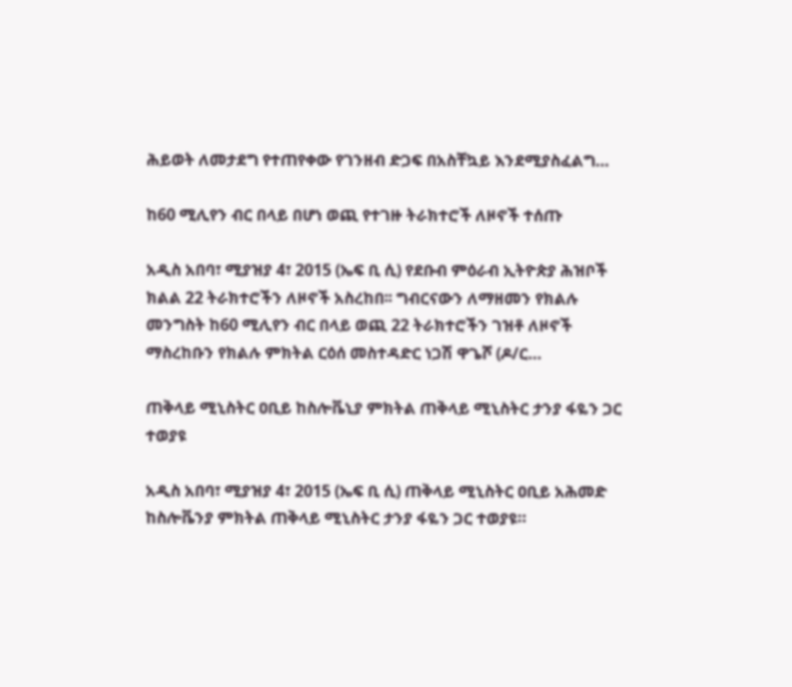ሕይወት ለመታደግ የተጠየቀው የገንዘብ ድጋፍ በአስቸኳይ እንደሚያስፈልግ…

ከ60 ሚሊየን ብር በላይ በሆነ ወጪ የተገዙ ትራክተሮች ለዞኖች ተሰጡ

አዲስ አበባ፣ ሚያዝያ 4፣ 2015 (ኤፍ ቢ ሲ) የደቡብ ምዕራብ ኢትዮጵያ ሕዝቦች ክልል 22 ትራክተሮችን ለዞኖች አስረከበ፡፡ ግብርናውን ለማዘመን የክልሉ መንግስት ከ60 ሚሊየን ብር በላይ ወጪ 22 ትራክተሮችን ገዝቶ ለዞኖች ማስረከቡን የክልሉ ምክትል ርዕሰ መስተዳድር ነጋሽ ዋጌሾ (ዶ/ር…

ጠቅላይ ሚኒስትር ዐቢይ ከስሎቬኒያ ምክትል ጠቅላይ ሚኒስትር ታንያ ፋዬን ጋር ተወያዩ

አዲስ አበባ፣ ሚያዝያ 4፣ 2015 (ኤፍ ቢ ሲ) ጠቅላይ ሚኒስትር ዐቢይ አሕመድ ከስሎቬንያ ምክትል ጠቅላይ ሚኒስትር ታንያ ፋዬን ጋር ተወያዩ።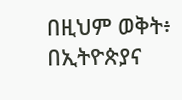በዚህም ወቅት፥ በኢትዮጵያና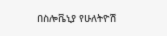በስሎቬኒያ የሁለትዮሽ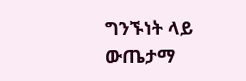ግንኙነት ላይ ውጤታማ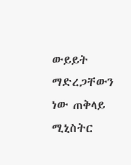ውይይት ማድረጋቸውን ነው ጠቅላይ ሚኒስትር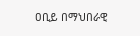ዐቢይ በማህበራዊ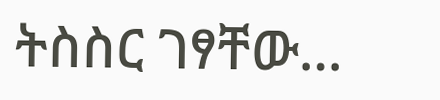ትስስር ገፃቸው…